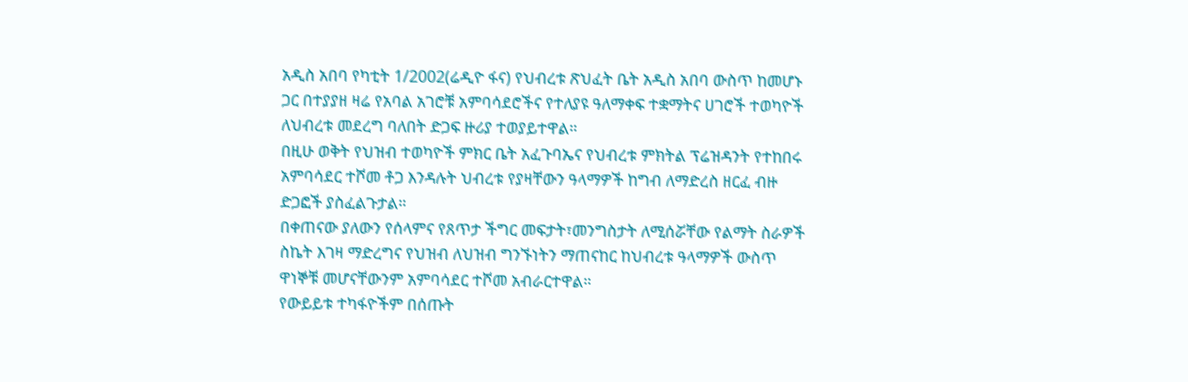አዲስ አበባ የካቲት 1/2002(ሬዲዮ ፋና) የህብረቱ ጽህፈት ቤት አዲስ አበባ ውስጥ ከመሆኑ ጋር በተያያዘ ዛሬ የአባል አገሮቹ አምባሳደሮችና የተለያዩ ዓለማቀፍ ተቋማትና ሀገሮች ተወካዮች ለህብረቱ መደረግ ባለበት ድጋፍ ዙሪያ ተወያይተዋል።
በዚሁ ወቅት የህዝብ ተወካዮች ምክር ቤት አፈጉባኤና የህብረቱ ምክትል ፕሬዝዳንት የተከበሩ አምባሳደር ተሾመ ቶጋ እንዳሉት ህብረቱ የያዛቸውን ዓላማዎች ከግብ ለማድረስ ዘርፈ ብዙ ድጋፎች ያስፈልጉታል።
በቀጠናው ያለውን የሰላምና የጸጥታ ችግር መፍታት፣መንግስታት ለሚሰሯቸው የልማት ስራዎች ስኬት እገዛ ማድረግና የህዝብ ለህዝብ ግንኙነትን ማጠናከር ከህብረቱ ዓላማዎች ውስጥ ዋነኞቹ መሆናቸውንም አምባሳደር ተሾመ አብራርተዋል።
የውይይቱ ተካፋዮችም በሰጡት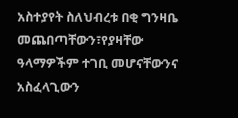አስተያየት ስለህብረቱ በቂ ግንዛቤ መጨበጣቸውን፣የያዛቸው ዓላማዎችም ተገቢ መሆናቸውንና አስፈላጊውን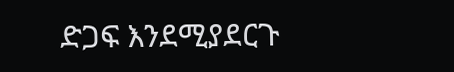ድጋፍ እንደሚያደርጉ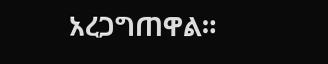አረጋግጠዋል።